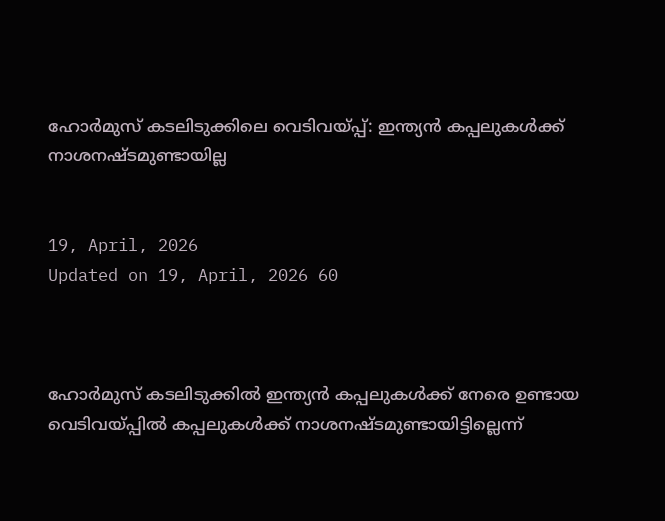ഹോര്‍മുസ് കടലിടുക്കിലെ വെടിവയ്പ്പ്: ഇന്ത്യന്‍ കപ്പലുകള്‍ക്ക് നാശനഷ്ടമുണ്ടായില്ല


19, April, 2026
Updated on 19, April, 2026 60



ഹോര്‍മുസ് കടലിടുക്കില്‍ ഇന്ത്യന്‍ കപ്പലുകള്‍ക്ക് നേരെ ഉണ്ടായ വെടിവയ്പ്പില്‍ കപ്പലുകള്‍ക്ക് നാശനഷ്ടമുണ്ടായിട്ടില്ലെന്ന്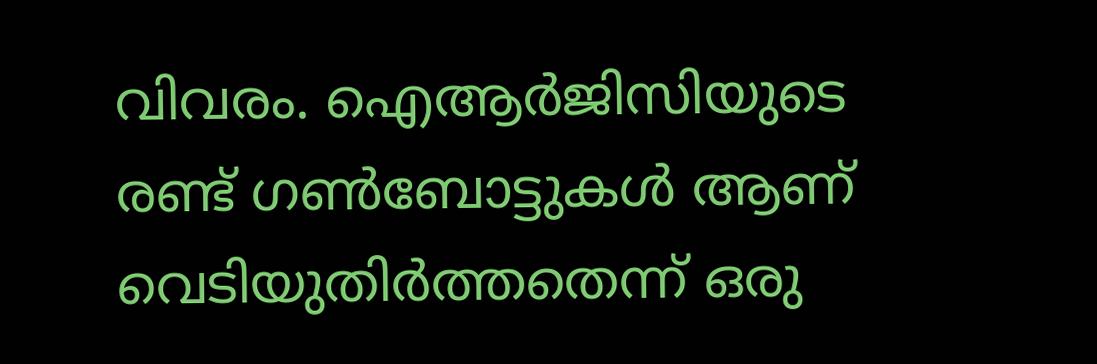വിവരം. ഐആര്‍ജിസിയുടെ രണ്ട് ഗണ്‍ബോട്ടുകള്‍ ആണ് വെടിയുതിര്‍ത്തതെന്ന് ഒരു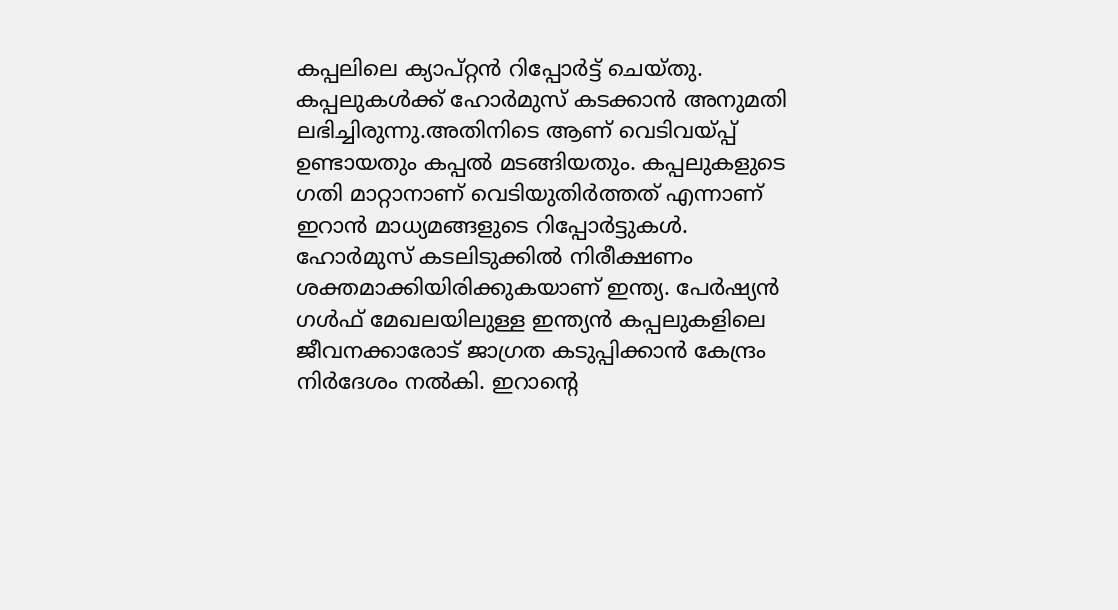കപ്പലിലെ ക്യാപ്റ്റന്‍ റിപ്പോര്‍ട്ട് ചെയ്തു. കപ്പലുകള്‍ക്ക് ഹോര്‍മുസ് കടക്കാന്‍ അനുമതി ലഭിച്ചിരുന്നു.അതിനിടെ ആണ് വെടിവയ്പ്പ് ഉണ്ടായതും കപ്പല്‍ മടങ്ങിയതും. കപ്പലുകളുടെ ഗതി മാറ്റാനാണ് വെടിയുതിര്‍ത്തത് എന്നാണ് ഇറാന്‍ മാധ്യമങ്ങളുടെ റിപ്പോര്‍ട്ടുകള്‍. ഹോര്‍മുസ് കടലിടുക്കില്‍ നിരീക്ഷണം ശക്തമാക്കിയിരിക്കുകയാണ് ഇന്ത്യ. പേര്‍ഷ്യന്‍ ഗള്‍ഫ് മേഖലയിലുള്ള ഇന്ത്യന്‍ കപ്പലുകളിലെ ജീവനക്കാരോട് ജാഗ്രത കടുപ്പിക്കാന്‍ കേന്ദ്രം നിര്‍ദേശം നല്‍കി. ഇറാന്റെ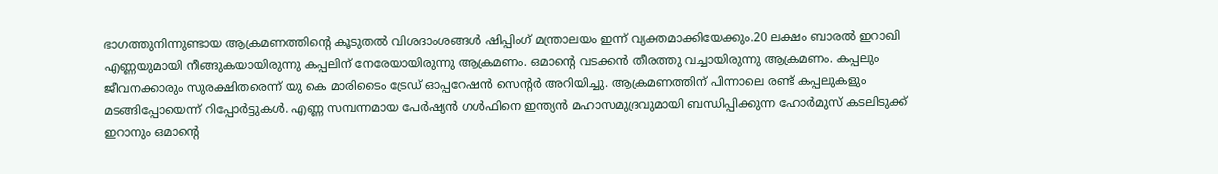ഭാഗത്തുനിന്നുണ്ടായ ആക്രമണത്തിന്റെ കൂടുതല്‍ വിശദാംശങ്ങള്‍ ഷിപ്പിംഗ് മന്ത്രാലയം ഇന്ന് വ്യക്തമാക്കിയേക്കും.20 ലക്ഷം ബാരല്‍ ഇറാഖി എണ്ണയുമായി നീങ്ങുകയായിരുന്നു കപ്പലിന് നേരേയായിരുന്നു ആക്രമണം. ഒമാന്റെ വടക്കന്‍ തീരത്തു വച്ചായിരുന്നു ആക്രമണം. കപ്പലും ജീവനക്കാരും സുരക്ഷിതരെന്ന് യു കെ മാരിടൈം ട്രേഡ് ഓപ്പറേഷന്‍ സെന്റര്‍ അറിയിച്ചു. ആക്രമണത്തിന് പിന്നാലെ രണ്ട് കപ്പലുകളും മടങ്ങിപ്പോയെന്ന് റിപ്പോര്‍ട്ടുകള്‍. എണ്ണ സമ്പന്നമായ പേര്‍ഷ്യന്‍ ഗള്‍ഫിനെ ഇന്ത്യന്‍ മഹാസമുദ്രവുമായി ബന്ധിപ്പിക്കുന്ന ഹോര്‍മുസ് കടലിടുക്ക് ഇറാനും ഒമാന്റെ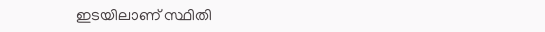ഇടയിലാണ് സ്ഥിതി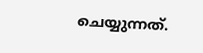ചെയ്യുന്നത്.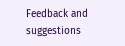Feedback and suggestions